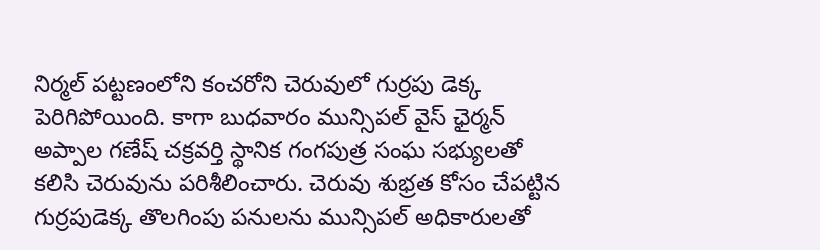నిర్మల్ పట్టణంలోని కంచరోని చెరువులో గుర్రపు డెక్క పెరిగిపోయింది. కాగా బుధవారం మున్సిపల్ వైస్ ఛైర్మన్ అప్పాల గణేష్ చక్రవర్తి స్థానిక గంగపుత్ర సంఘ సభ్యులతో కలిసి చెరువును పరిశీలించారు. చెరువు శుభ్రత కోసం చేపట్టిన గుర్రపుడెక్క తొలగింపు పనులను మున్సిపల్ అధికారులతో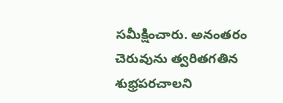సమీక్షించారు. అనంతరం చెరువును త్వరితగతిన శుభ్రపరచాలని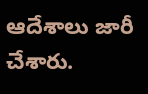ఆదేశాలు జారీ చేశారు.